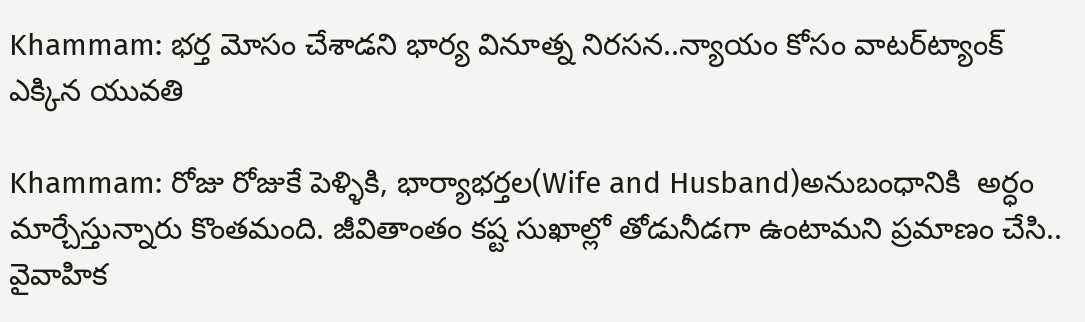Khammam: భర్త మోసం చేశాడని భార్య వినూత్న నిరసన..న్యాయం కోసం వాటర్‌ట్యాంక్‌ ఎక్కిన యువతి

Khammam: రోజు రోజుకే పెళ్ళికి, భార్యాభర్తల(Wife and Husband)అనుబంధానికి  అర్ధం మార్చేస్తున్నారు కొంతమంది. జీవితాంతం కష్ట సుఖాల్లో తోడునీడగా ఉంటామని ప్రమాణం చేసి.. వైవాహిక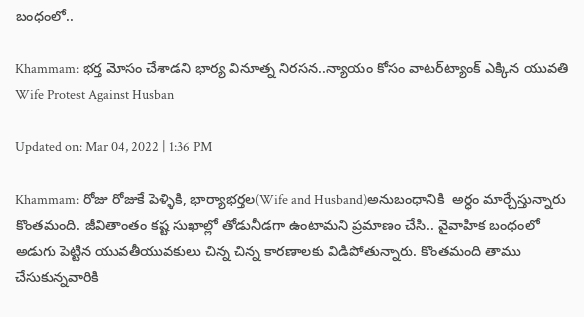బంధంలో..

Khammam: భర్త మోసం చేశాడని భార్య వినూత్న నిరసన..న్యాయం కోసం వాటర్‌ట్యాంక్‌ ఎక్కిన యువతి
Wife Protest Against Husban

Updated on: Mar 04, 2022 | 1:36 PM

Khammam: రోజు రోజుకే పెళ్ళికి, భార్యాభర్తల(Wife and Husband)అనుబంధానికి  అర్ధం మార్చేస్తున్నారు కొంతమంది. జీవితాంతం కష్ట సుఖాల్లో తోడునీడగా ఉంటామని ప్రమాణం చేసి.. వైవాహిక బంధంలో అడుగు పెట్టిన యువతీయువకులు చిన్న చిన్న కారణాలకు విడిపోతున్నారు. కొంతమంది తాము చేసుకున్నవారికి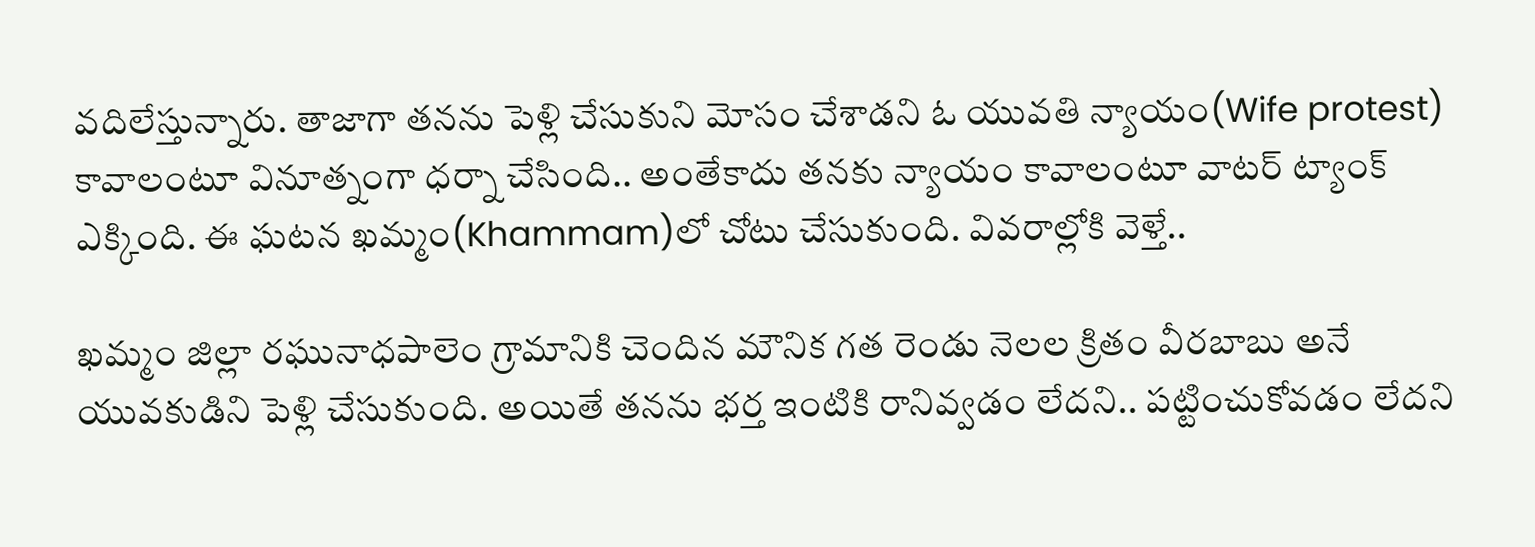వదిలేస్తున్నారు. తాజాగా తనను పెళ్లి చేసుకుని మోసం చేశాడని ఓ యువతి న్యాయం(Wife protest) కావాలంటూ వినూత్నంగా ధర్నా చేసింది.. అంతేకాదు తనకు న్యాయం కావాలంటూ వాటర్‌ ట్యాంక్‌ ఎక్కింది. ఈ ఘటన ఖమ్మం(Khammam)లో చోటు చేసుకుంది. వివరాల్లోకి వెళ్తే..

ఖమ్మం జిల్లా రఘునాధపాలెం గ్రామానికి చెందిన మౌనిక గత రెండు నెలల క్రితం వీరబాబు అనే యువకుడిని పెళ్లి చేసుకుంది. అయితే తనను భర్త ఇంటికి రానివ్వడం లేదని.. పట్టించుకోవడం లేదని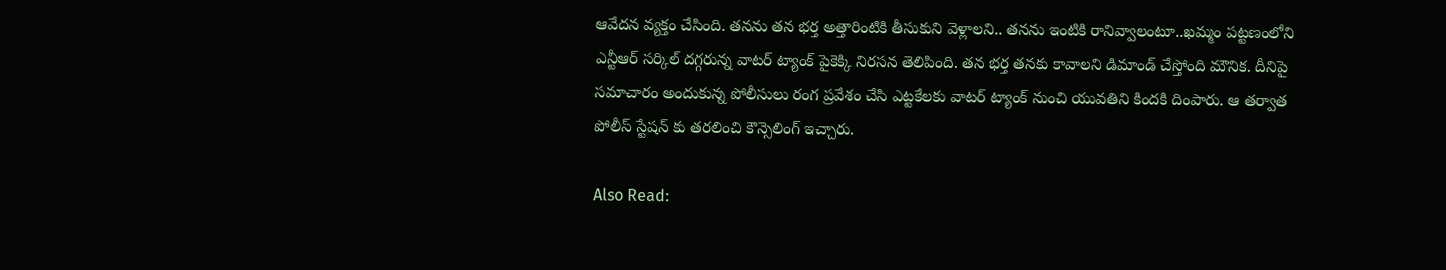ఆవేదన వ్యక్తం చేసింది. తనను తన భర్త అత్తారింటికి తీసుకుని వెళ్లాలని.. తనను ఇంటికి రానివ్వాలంటూ..ఖమ్మం పట్టణంలోని ఎన్టీఆర్ సర్కిల్ దగ్గరున్న వాటర్‌ ట్యాంక్‌ పైకెక్కి నిరసన తెలిపింది. తన భర్త తనకు కావాలని డిమాండ్‌ చేస్తోంది మౌనిక. దీనిపై సమాచారం అందుకున్న పోలీసులు రంగ ప్రవేశం చేసి ఎట్టకేలకు వాటర్‌ ట్యాంక్‌ నుంచి యువతిని కిందకి దింపారు. ఆ తర్వాత పోలీస్ స్టేషన్ కు తరలించి కౌన్సెలింగ్‌ ఇచ్చారు.

Also Read: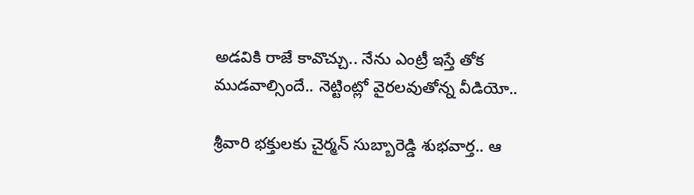అడవికి రాజే కావొచ్చు.. నేను ఎంట్రీ ఇస్తే తోక ముడవాల్సిందే.. నెట్టింట్లో వైరలవుతోన్న వీడియో..

శ్రీవారి భక్తులకు చైర్మన్ సుబ్బారెడ్డి శుభవార్త.. ఆ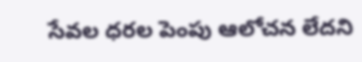సేవల ధరల పెంపు ఆలోచన లేదని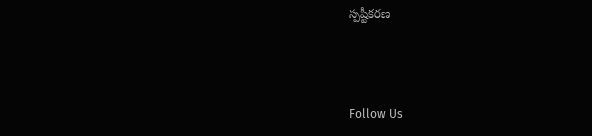స్పష్టీకరణ



Follow Us